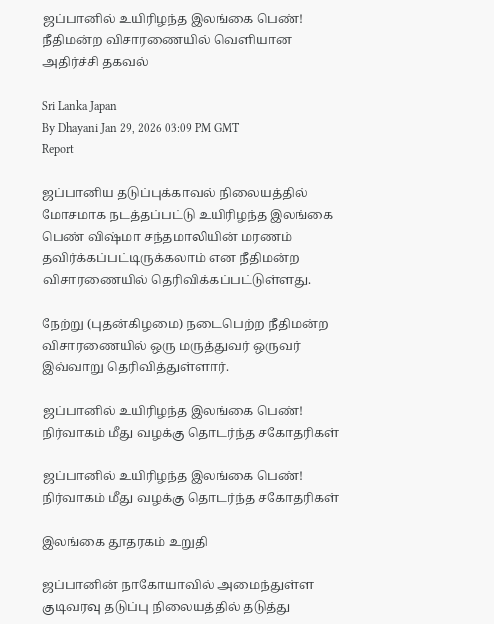ஜப்பானில் உயிரிழந்த இலங்கை பெண்! நீதிமன்ற விசாரணையில் வெளியான அதிர்ச்சி தகவல்

Sri Lanka Japan
By Dhayani Jan 29, 2026 03:09 PM GMT
Report

ஜப்பானிய தடுப்புக்காவல் நிலையத்தில் மோசமாக நடத்தப்பட்டு உயிரிழந்த இலங்கை பெண் விஷ்மா சந்தமாலியின் மரணம் தவிர்க்கப்பட்டிருக்கலாம் என நீதிமன்ற விசாரணையில் தெரிவிக்கப்பட்டுள்ளது.

நேற்று (புதன்கிழமை) நடைபெற்ற நீதிமன்ற விசாரணையில் ஒரு மருத்துவர் ஒருவர் இவ்வாறு தெரிவித்துள்ளார்.

ஜப்பானில் உயிரிழந்த இலங்கை பெண்! நிர்வாகம் மீது வழக்கு தொடர்ந்த சகோதரிகள்

ஜப்பானில் உயிரிழந்த இலங்கை பெண்! நிர்வாகம் மீது வழக்கு தொடர்ந்த சகோதரிகள்

இலங்கை தூதரகம் உறுதி

ஜப்பானின் நாகோயாவில் அமைந்துள்ள குடிவரவு தடுப்பு நிலையத்தில் தடுத்து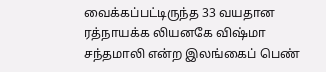வைக்கப்பட்டிருந்த 33 வயதான ரத்நாயக்க லியனகே விஷ்மா சந்தமாலி என்ற இலங்கைப் பெண்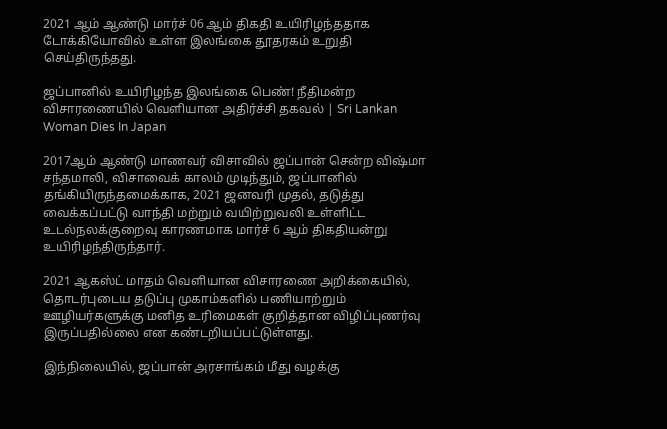2021 ஆம் ஆண்டு மார்ச் 06 ஆம் திகதி உயிரிழந்ததாக டோக்கியோவில் உள்ள இலங்கை தூதரகம் உறுதி செய்திருந்தது.

ஜப்பானில் உயிரிழந்த இலங்கை பெண்! நீதிமன்ற விசாரணையில் வெளியான அதிர்ச்சி தகவல் | Sri Lankan Woman Dies In Japan

2017ஆம் ஆண்டு மாணவர் விசாவில் ஜப்பான் சென்ற விஷ்மா சந்தமாலி, விசாவைக் காலம் முடிந்தும், ஜப்பானில் தங்கியிருந்தமைக்காக, 2021 ஜனவரி முதல், தடுத்து வைக்கப்பட்டு வாந்தி மற்றும் வயிற்றுவலி உள்ளிட்ட உடல்நலக்குறைவு காரணமாக மார்ச் 6 ஆம் திகதியன்று உயிரிழந்திருந்தார்.

2021 ஆகஸ்ட் மாதம் வெளியான விசாரணை அறிக்கையில், தொடர்புடைய தடுப்பு முகாம்களில் பணியாற்றும் ஊழியர்களுக்கு மனித உரிமைகள் குறித்தான விழிப்புணர்வு இருப்பதில்லை என கண்டறியப்பட்டுள்ளது.

இந்நிலையில், ஜப்பான் அரசாங்கம் மீது வழக்கு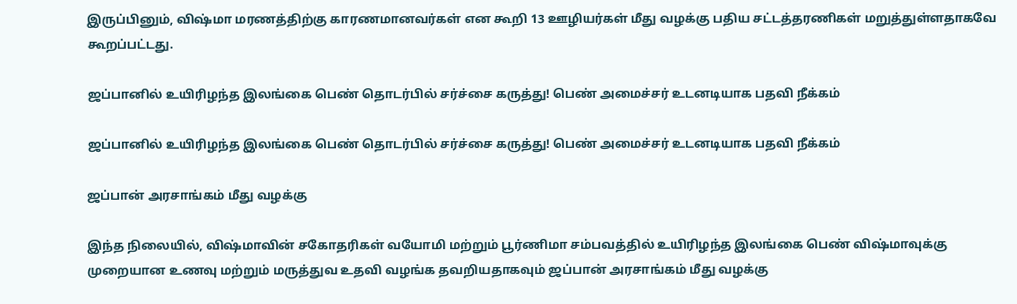இருப்பினும், விஷ்மா மரணத்திற்கு காரணமானவர்கள் என கூறி 13 ஊழியர்கள் மீது வழக்கு பதிய சட்டத்தரணிகள் மறுத்துள்ளதாகவே கூறப்பட்டது.

ஜப்பானில் உயிரிழந்த இலங்கை பெண் தொடர்பில் சர்ச்சை கருத்து! பெண் அமைச்சர் உடனடியாக பதவி நீக்கம்

ஜப்பானில் உயிரிழந்த இலங்கை பெண் தொடர்பில் சர்ச்சை கருத்து! பெண் அமைச்சர் உடனடியாக பதவி நீக்கம்

ஜப்பான் அரசாங்கம் மீது வழக்கு

இந்த நிலையில், விஷ்மாவின் சகோதரிகள் வயோமி மற்றும் பூர்ணிமா சம்பவத்தில் உயிரிழந்த இலங்கை பெண் விஷ்மாவுக்கு முறையான உணவு மற்றும் மருத்துவ உதவி வழங்க தவறியதாகவும் ஜப்பான் அரசாங்கம் மீது வழக்கு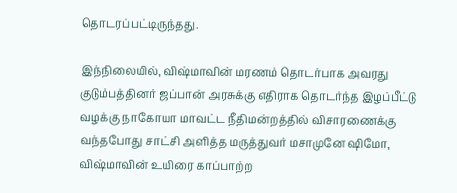தொடரப்பட்டிருந்தது.

இந்நிலையில், விஷ்மாவின் மரணம் தொடர்பாக அவரது குடும்பத்தினர் ஜப்பான் அரசுக்கு எதிராக தொடர்ந்த இழப்பீட்டு வழக்கு நாகோயா மாவட்ட நீதிமன்றத்தில் விசாரணைக்கு வந்தபோது சாட்சி அளித்த மருத்துவர் மசாமுனே ஷிமோ, விஷ்மாவின் உயிரை காப்பாற்ற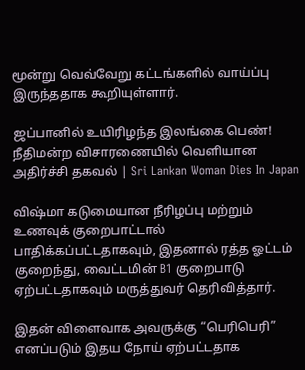மூன்று வெவ்வேறு கட்டங்களில் வாய்ப்பு இருந்ததாக கூறியுள்ளார்.

ஜப்பானில் உயிரிழந்த இலங்கை பெண்! நீதிமன்ற விசாரணையில் வெளியான அதிர்ச்சி தகவல் | Sri Lankan Woman Dies In Japan

விஷ்மா கடுமையான நீரிழப்பு மற்றும் உணவுக் குறைபாட்டால் பாதிக்கப்பட்டதாகவும், இதனால் ரத்த ஓட்டம் குறைந்து, வைட்டமின் B1 குறைபாடு ஏற்பட்டதாகவும் மருத்துவர் தெரிவித்தார்.

இதன் விளைவாக அவருக்கு “பெரிபெரி” எனப்படும் இதய நோய் ஏற்பட்டதாக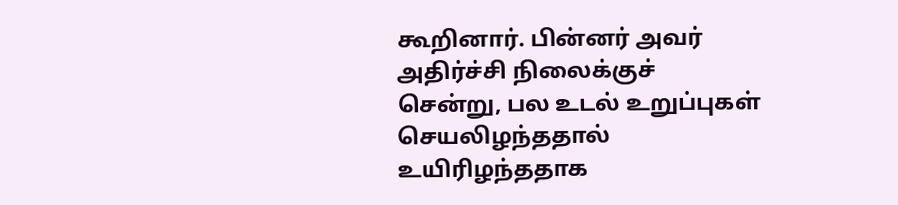கூறினார். பின்னர் அவர் அதிர்ச்சி நிலைக்குச் சென்று, பல உடல் உறுப்புகள் செயலிழந்ததால் உயிரிழந்ததாக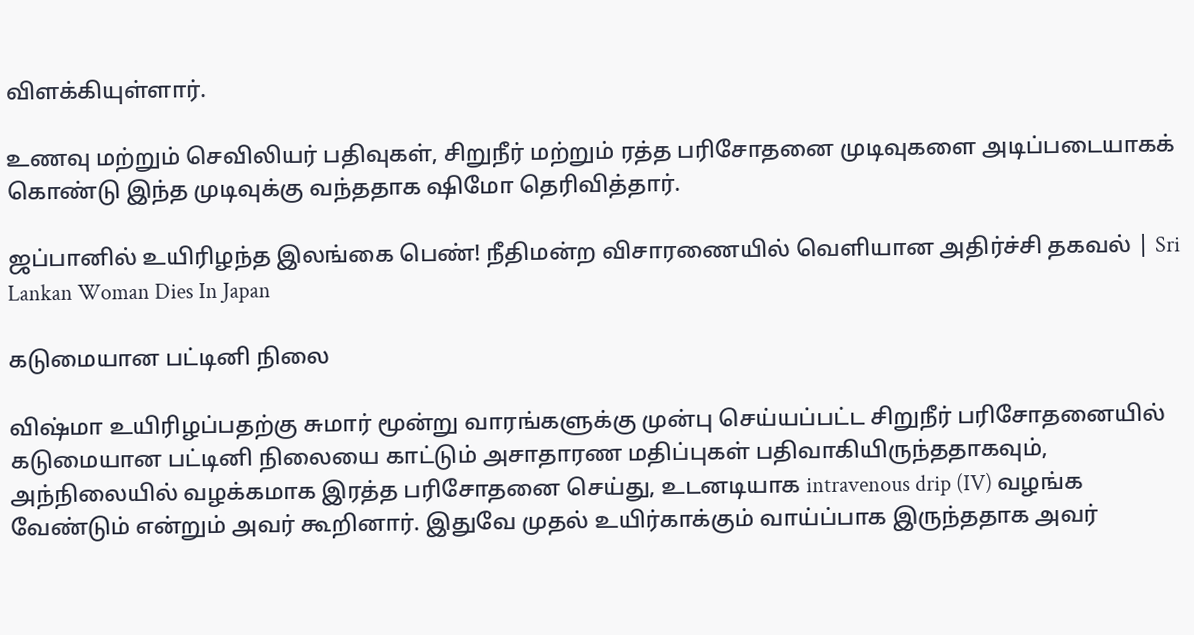விளக்கியுள்ளார்.

உணவு மற்றும் செவிலியர் பதிவுகள், சிறுநீர் மற்றும் ரத்த பரிசோதனை முடிவுகளை அடிப்படையாகக் கொண்டு இந்த முடிவுக்கு வந்ததாக ஷிமோ தெரிவித்தார்.

ஜப்பானில் உயிரிழந்த இலங்கை பெண்! நீதிமன்ற விசாரணையில் வெளியான அதிர்ச்சி தகவல் | Sri Lankan Woman Dies In Japan

கடுமையான பட்டினி நிலை

விஷ்மா உயிரிழப்பதற்கு சுமார் மூன்று வாரங்களுக்கு முன்பு செய்யப்பட்ட சிறுநீர் பரிசோதனையில் கடுமையான பட்டினி நிலையை காட்டும் அசாதாரண மதிப்புகள் பதிவாகியிருந்ததாகவும், அந்நிலையில் வழக்கமாக இரத்த பரிசோதனை செய்து, உடனடியாக intravenous drip (IV) வழங்க வேண்டும் என்றும் அவர் கூறினார். இதுவே முதல் உயிர்காக்கும் வாய்ப்பாக இருந்ததாக அவர்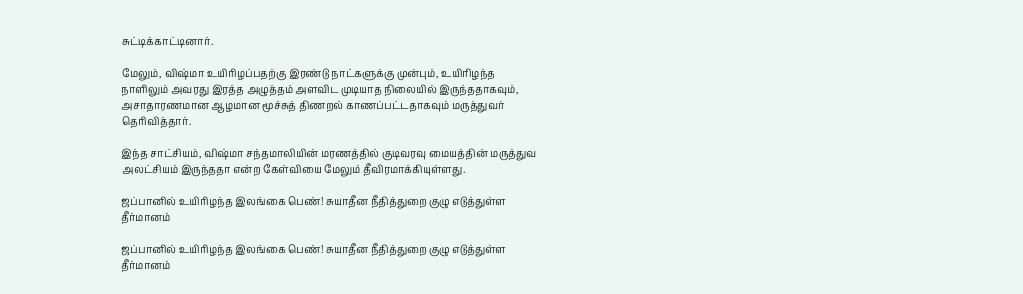சுட்டிக்காட்டினார்.

மேலும், விஷ்மா உயிரிழப்பதற்கு இரண்டு நாட்களுக்கு முன்பும், உயிரிழந்த நாளிலும் அவரது இரத்த அழுத்தம் அளவிட முடியாத நிலையில் இருந்ததாகவும், அசாதாரணமான ஆழமான மூச்சுத் திணறல் காணப்பட்டதாகவும் மருத்துவர் தெரிவித்தார்.

இந்த சாட்சியம், விஷ்மா சந்தமாலியின் மரணத்தில் குடிவரவு மையத்தின் மருத்துவ அலட்சியம் இருந்ததா என்ற கேள்வியை மேலும் தீவிரமாக்கியுள்ளது.

ஜப்பானில் உயிரிழந்த இலங்கை பெண்! சுயாதீன நீதித்துறை குழு எடுத்துள்ள தீர்மானம்

ஜப்பானில் உயிரிழந்த இலங்கை பெண்! சுயாதீன நீதித்துறை குழு எடுத்துள்ள தீர்மானம்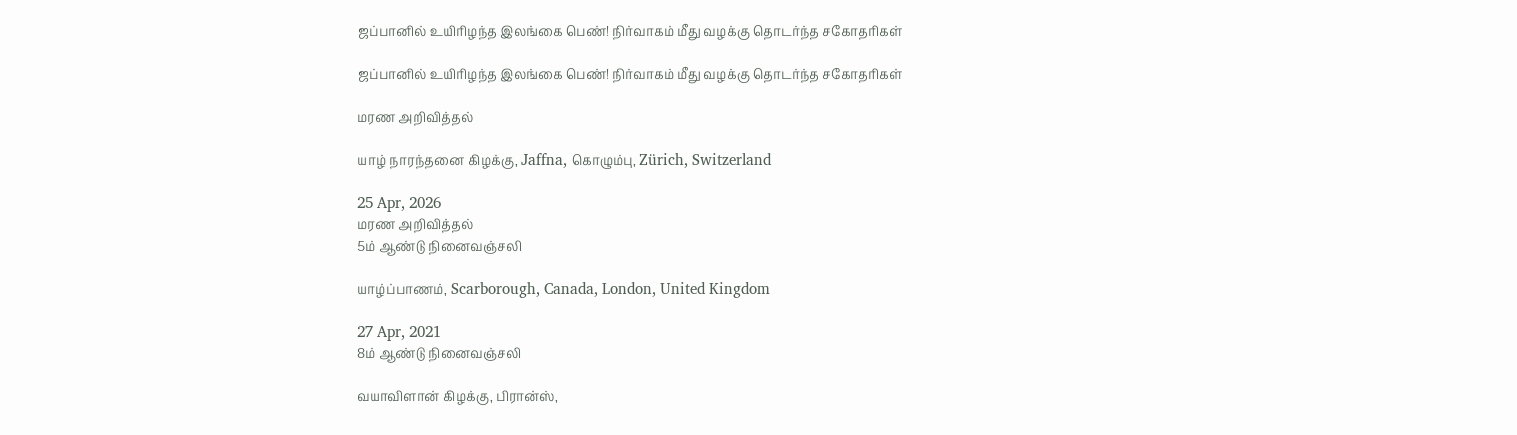ஜப்பானில் உயிரிழந்த இலங்கை பெண்! நிர்வாகம் மீது வழக்கு தொடர்ந்த சகோதரிகள்

ஜப்பானில் உயிரிழந்த இலங்கை பெண்! நிர்வாகம் மீது வழக்கு தொடர்ந்த சகோதரிகள்

மரண அறிவித்தல்

யாழ் நாரந்தனை கிழக்கு, Jaffna, கொழும்பு, Zürich, Switzerland

25 Apr, 2026
மரண அறிவித்தல்
5ம் ஆண்டு நினைவஞ்சலி

யாழ்ப்பாணம், Scarborough, Canada, London, United Kingdom

27 Apr, 2021
8ம் ஆண்டு நினைவஞ்சலி

வயாவிளான் கிழக்கு, பிரான்ஸ்,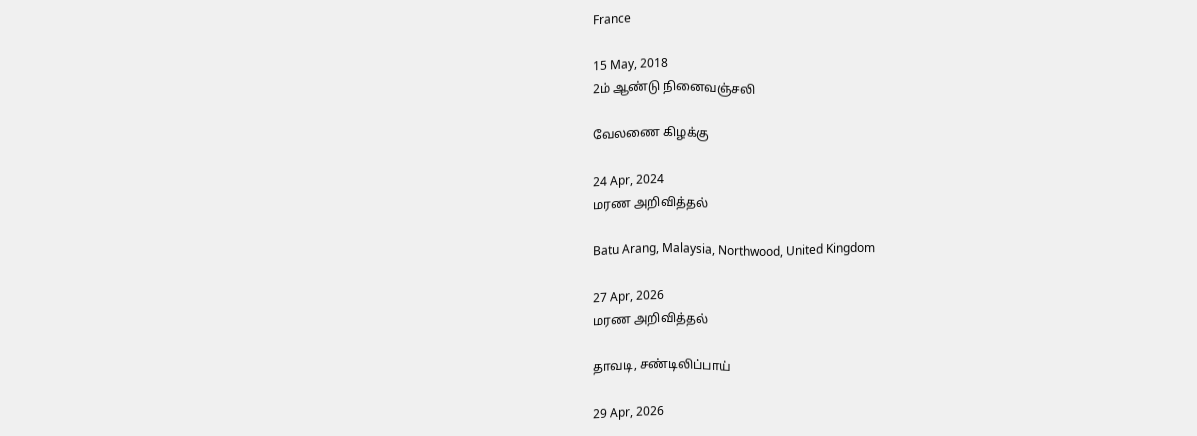France

15 May, 2018
2ம் ஆண்டு நினைவஞ்சலி

வேலணை கிழக்கு

24 Apr, 2024
மரண அறிவித்தல்

Batu Arang, Malaysia, Northwood, United Kingdom

27 Apr, 2026
மரண அறிவித்தல்

தாவடி, சண்டிலிப்பாய்

29 Apr, 2026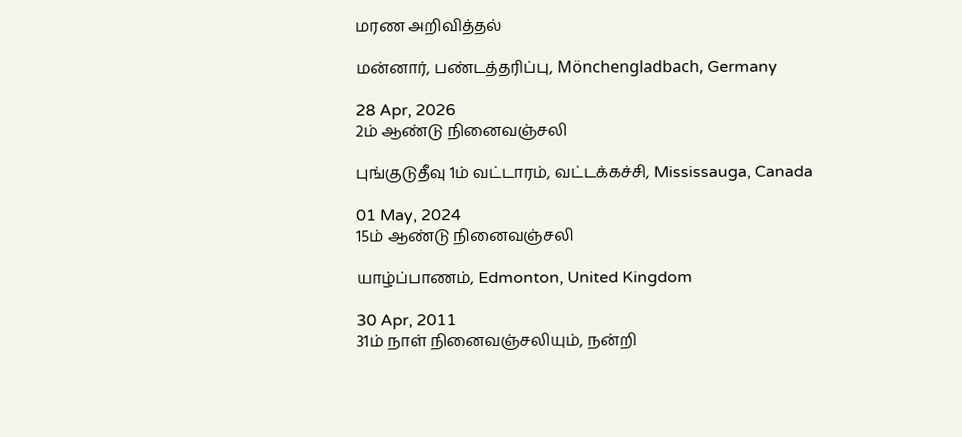மரண அறிவித்தல்

மன்னார், பண்டத்தரிப்பு, Mönchengladbach, Germany

28 Apr, 2026
2ம் ஆண்டு நினைவஞ்சலி

புங்குடுதீவு 1ம் வட்டாரம், வட்டக்கச்சி, Mississauga, Canada

01 May, 2024
15ம் ஆண்டு நினைவஞ்சலி

யாழ்ப்பாணம், Edmonton, United Kingdom

30 Apr, 2011
31ம் நாள் நினைவஞ்சலியும், நன்றி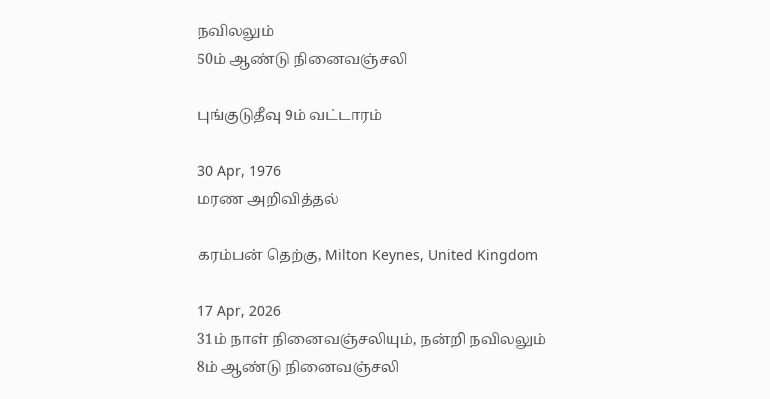நவிலலும்
50ம் ஆண்டு நினைவஞ்சலி

புங்குடுதீவு 9ம் வட்டாரம்

30 Apr, 1976
மரண அறிவித்தல்

கரம்பன் தெற்கு, Milton Keynes, United Kingdom

17 Apr, 2026
31ம் நாள் நினைவஞ்சலியும், நன்றி நவிலலும்
8ம் ஆண்டு நினைவஞ்சலி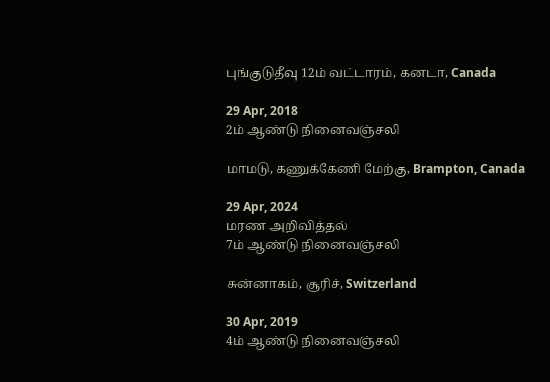புங்குடுதீவு 12ம் வட்டாரம், கனடா, Canada

29 Apr, 2018
2ம் ஆண்டு நினைவஞ்சலி

மாமடு, கணுக்கேணி மேற்கு, Brampton, Canada

29 Apr, 2024
மரண அறிவித்தல்
7ம் ஆண்டு நினைவஞ்சலி

சுன்னாகம், சூரிச், Switzerland

30 Apr, 2019
4ம் ஆண்டு நினைவஞ்சலி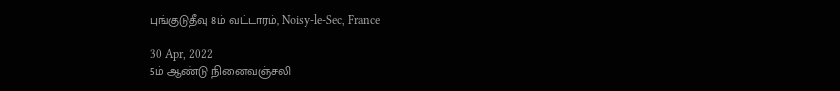புங்குடுதீவு 8ம் வட்டாரம், Noisy-le-Sec, France

30 Apr, 2022
5ம் ஆண்டு நினைவஞ்சலி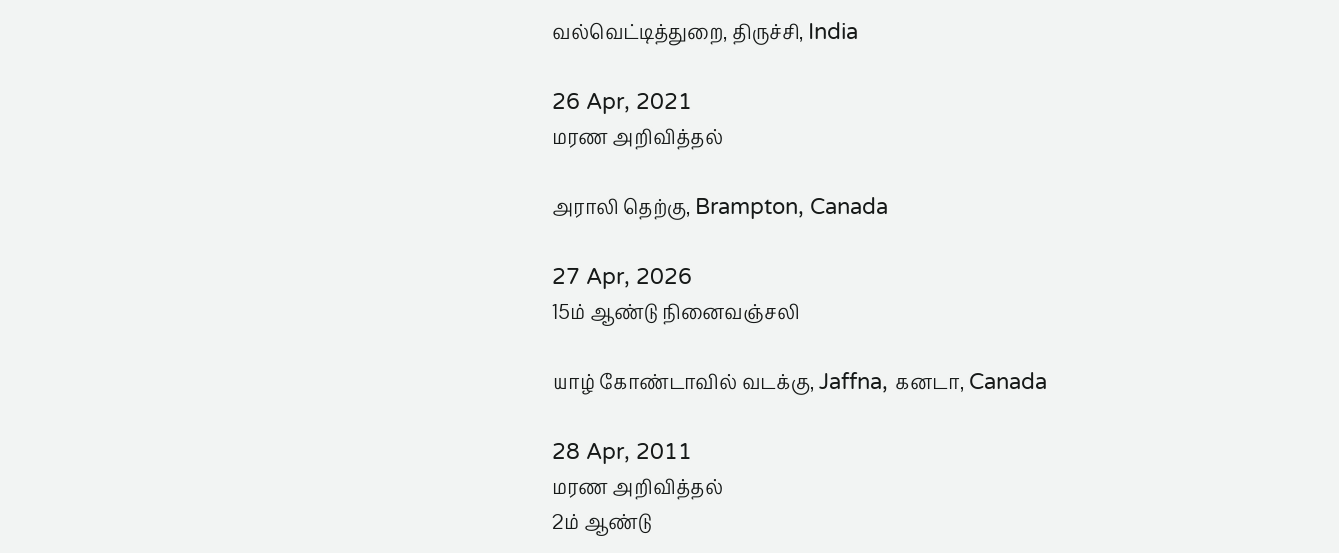வல்வெட்டித்துறை, திருச்சி, India

26 Apr, 2021
மரண அறிவித்தல்

அராலி தெற்கு, Brampton, Canada

27 Apr, 2026
15ம் ஆண்டு நினைவஞ்சலி

யாழ் கோண்டாவில் வடக்கு, Jaffna, கனடா, Canada

28 Apr, 2011
மரண அறிவித்தல்
2ம் ஆண்டு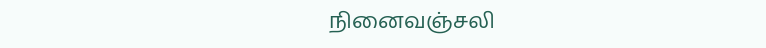நினைவஞ்சலி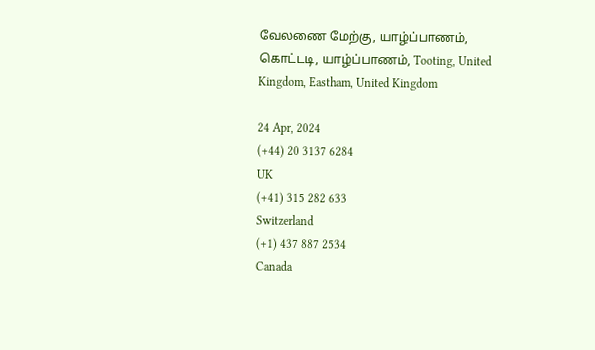வேலணை மேற்கு, யாழ்ப்பாணம், கொட்டடி, யாழ்ப்பாணம், Tooting, United Kingdom, Eastham, United Kingdom

24 Apr, 2024
(+44) 20 3137 6284
UK
(+41) 315 282 633
Switzerland
(+1) 437 887 2534
Canada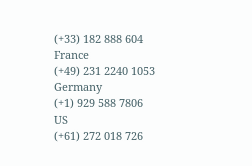(+33) 182 888 604
France
(+49) 231 2240 1053
Germany
(+1) 929 588 7806
US
(+61) 272 018 726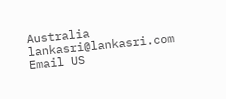Australia
lankasri@lankasri.com
Email US